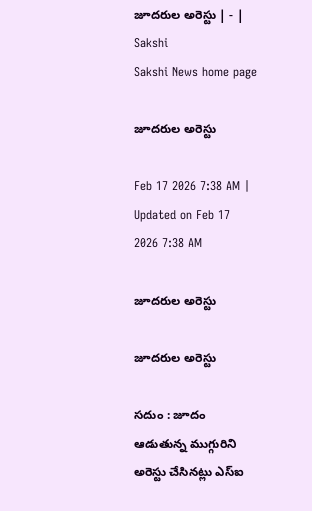జూదరుల అరెస్టు | - | Sakshi
Sakshi News home page

జూదరుల అరెస్టు

Feb 17 2026 7:38 AM | Updated on Feb 17 2026 7:38 AM

జూదరుల అరెస్టు

జూదరుల అరెస్టు

సదుం : జూదం ఆడుతున్న ముగ్గురిని అరెస్టు చేసినట్లు ఎస్‌ఐ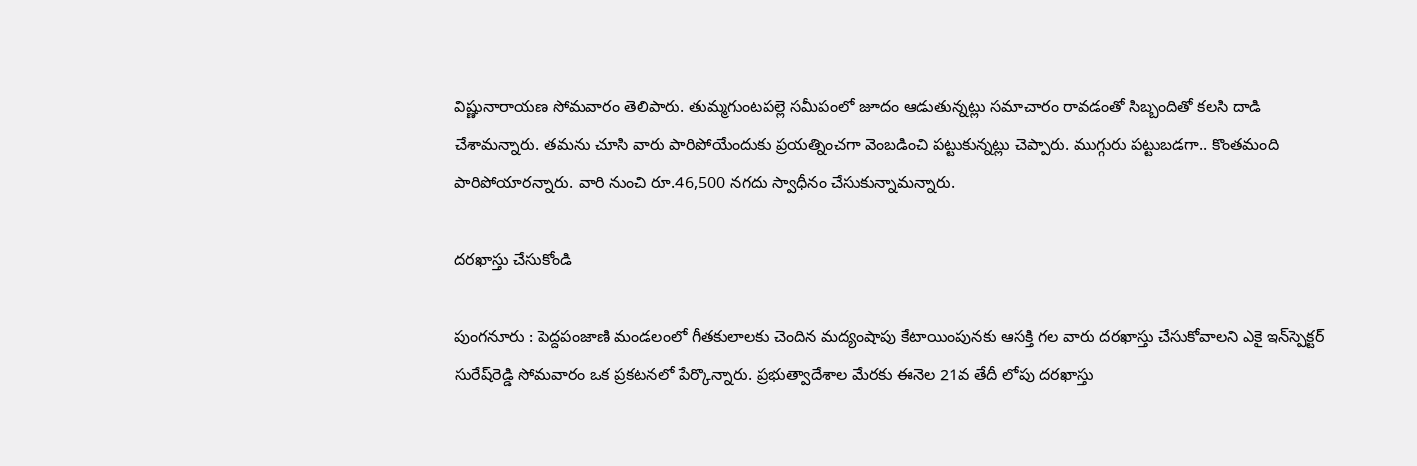విష్ణునారాయణ సోమవారం తెలిపారు. తుమ్మగుంటపల్లె సమీపంలో జూదం ఆడుతున్నట్లు సమాచారం రావడంతో సిబ్బందితో కలసి దాడి చేశామన్నారు. తమను చూసి వారు పారిపోయేందుకు ప్రయత్నించగా వెంబడించి పట్టుకున్నట్లు చెప్పారు. ముగ్గురు పట్టుబడగా.. కొంతమంది పారిపోయారన్నారు. వారి నుంచి రూ.46,500 నగదు స్వాధీనం చేసుకున్నామన్నారు.

దరఖాస్తు చేసుకోండి

పుంగనూరు : పెద్దపంజాణి మండలంలో గీతకులాలకు చెందిన మద్యంషాపు కేటాయింపునకు ఆసక్తి గల వారు దరఖాస్తు చేసుకోవాలని ఎకై ఇన్‌స్పెక్టర్‌ సురేష్‌రెడ్డి సోమవారం ఒక ప్రకటనలో పేర్కొన్నారు. ప్రభుత్వాదేశాల మేరకు ఈనెల 21వ తేదీ లోపు దరఖాస్తు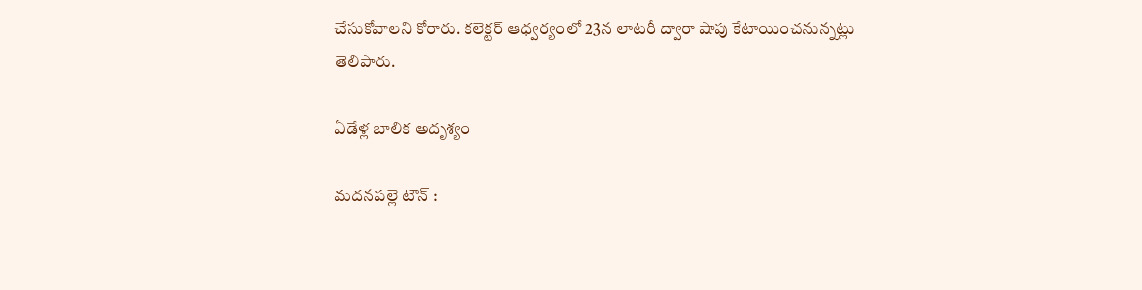చేసుకోవాలని కోరారు. కలెక్టర్‌ ఆధ్వర్యంలో 23న లాటరీ ద్వారా షాపు కేటాయించనున్నట్లు తెలిపారు.

ఏడేళ్ల బాలిక అదృశ్యం

మదనపల్లె టౌన్‌ :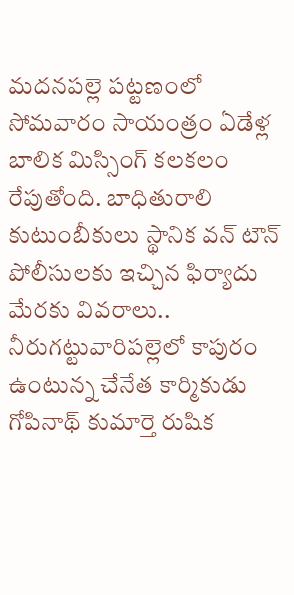మదనపల్లె పట్టణంలో సోమవారం సాయంత్రం ఏడేళ్ల బాలిక మిస్సింగ్‌ కలకలం రేపుతోంది. బాధితురాలి కుటుంబీకులు స్థానిక వన్‌ టౌన్‌ పోలీసులకు ఇచ్చిన ఫిర్యాదు మేరకు వివరాలు.. నీరుగట్టువారిపల్లెలో కాపురం ఉంటున్న చేనేత కార్మికుడు గోపినాథ్‌ కుమార్తె రుషిక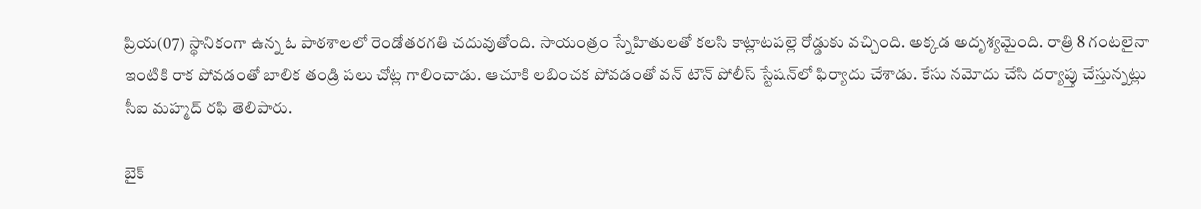ప్రియ(07) స్థానికంగా ఉన్న ఓ పాఠశాలలో రెండోతరగతి చదువుతోంది. సాయంత్రం స్నేహితులతో కలసి కాట్లాటపల్లె రోడ్డుకు వచ్చింది. అక్కడ అదృశ్యమైంది. రాత్రి 8 గంటలైనా ఇంటికి రాక పోవడంతో బాలిక తండ్రి పలు చోట్ల గాలించాడు. ఆచూకి లబించక పోవడంతో వన్‌ టౌన్‌ పోలీస్‌ స్టేషన్‌లో ఫిర్యాదు చేశాడు. కేసు నమోదు చేసి దర్యాప్తు చేస్తున్నట్లు సీఐ మహ్మద్‌ రఫి తెలిపారు.

బైక్‌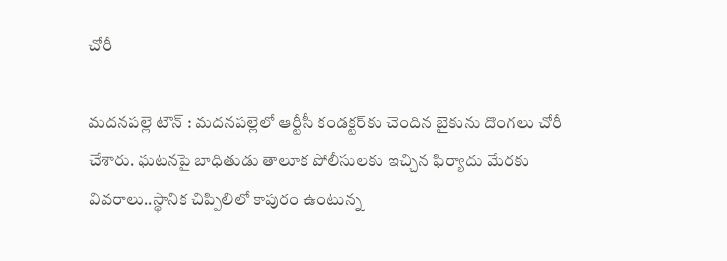చోరీ

మదనపల్లె టౌన్‌ : మదనపల్లెలో ఆర్టీసీ కండక్టర్‌కు చెందిన బైకును దొంగలు చోరీ చేశారు. ఘటనపై బాధితుడు తాలూక పోలీసులకు ఇచ్చిన ఫిర్యాదు మేరకు వివరాలు..స్థానిక చిప్పిలిలో కాపురం ఉంటున్న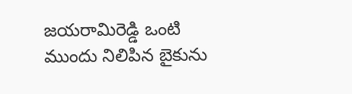జయరామిరెడ్డి ఒంటి ముందు నిలిపిన బైకును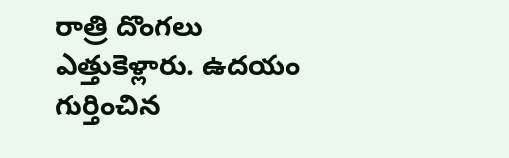రాత్రి దొంగలు ఎత్తుకెళ్లారు. ఉదయం గుర్తించిన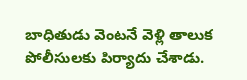బాధితుడు వెంటనే వెళ్లి తాలుక పోలీసులకు పిర్యాదు చేశాడు.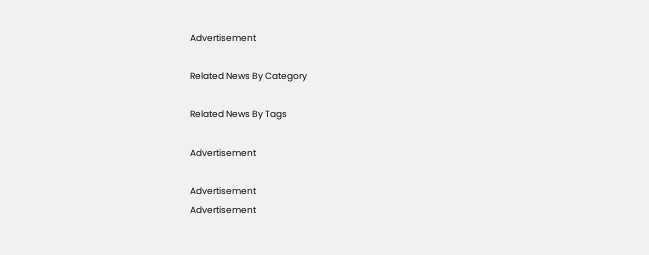Advertisement

Related News By Category

Related News By Tags

Advertisement

Advertisement
Advertisement